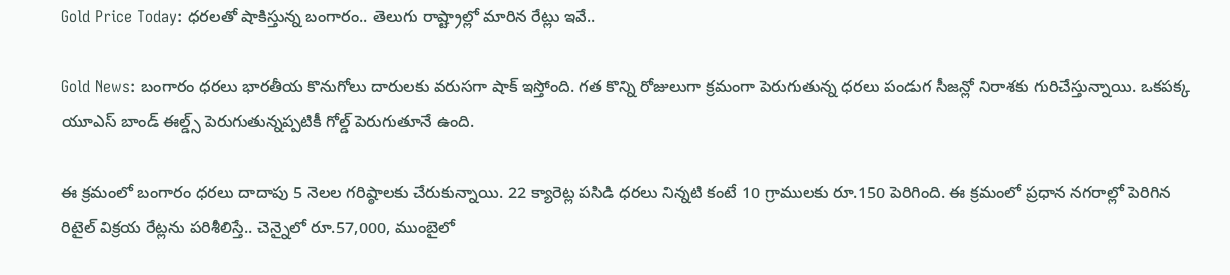Gold Price Today: ధరలతో షాకిస్తున్న బంగారం.. తెలుగు రాష్ట్రాల్లో మారిన రేట్లు ఇవే..

Gold News: బంగారం ధరలు భారతీయ కొనుగోలు దారులకు వరుసగా షాక్ ఇస్తోంది. గత కొన్ని రోజులుగా క్రమంగా పెరుగుతున్న ధరలు పండుగ సీజన్లో నిరాశకు గురిచేస్తున్నాయి. ఒకపక్క యూఎస్ బాండ్ ఈల్డ్స్ పెరుగుతున్నప్పటికీ గోల్డ్ పెరుగుతూనే ఉంది.

ఈ క్రమంలో బంగారం ధరలు దాదాపు 5 నెలల గరిష్ఠాలకు చేరుకున్నాయి. 22 క్యారెట్ల పసిడి ధరలు నిన్నటి కంటే 10 గ్రాములకు రూ.150 పెరిగింది. ఈ క్రమంలో ప్రధాన నగరాల్లో పెరిగిన రిటైల్ విక్రయ రేట్లను పరిశీలిస్తే.. చెన్నైలో రూ.57,000, ముంబైలో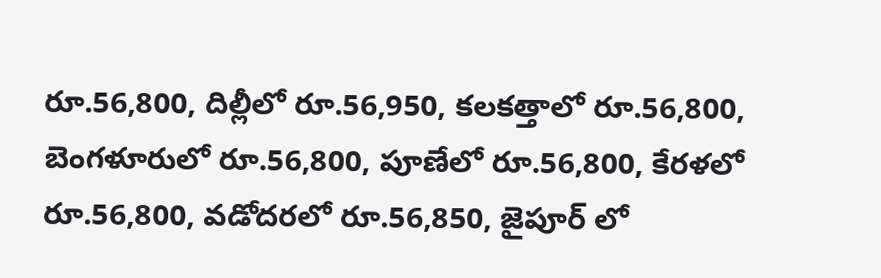రూ.56,800, దిల్లీలో రూ.56,950, కలకత్తాలో రూ.56,800, బెంగళూరులో రూ.56,800, పూణేలో రూ.56,800, కేరళలో రూ.56,800, వడోదరలో రూ.56,850, జైపూర్ లో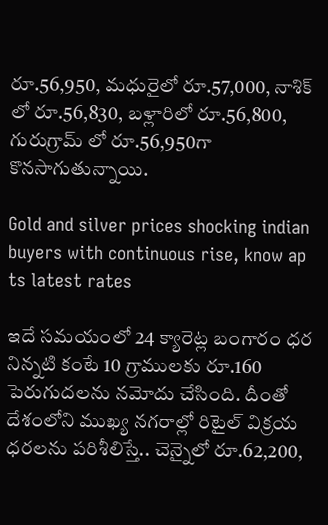రూ.56,950, మధురైలో రూ.57,000, నాశిక్ లో రూ.56,830, బళ్లారిలో రూ.56,800, గురుగ్రామ్ లో రూ.56,950గా కొనసాగుతున్నాయి.

Gold and silver prices shocking indian buyers with continuous rise, know ap ts latest rates

ఇదే సమయంలో 24 క్యారెట్ల బంగారం ధర నిన్నటి కంటే 10 గ్రాములకు రూ.160 పెరుగుదలను నమోదు చేసింది. దీంతో దేశంలోని ముఖ్య నగరాల్లో రిటైల్ విక్రయ ధరలను పరిశీలిస్తే.. చెన్నైలో రూ.62,200,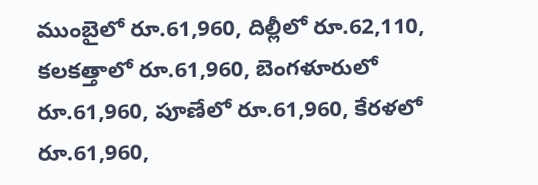ముంబైలో రూ.61,960, దిల్లీలో రూ.62,110, కలకత్తాలో రూ.61,960, బెంగళూరులో రూ.61,960, పూణేలో రూ.61,960, కేరళలో రూ.61,960,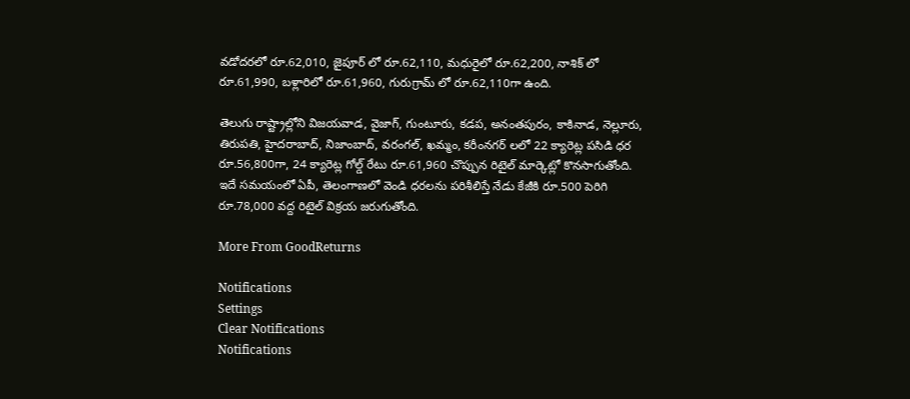వడోదరలో రూ.62,010, జైపూర్ లో రూ.62,110, మధురైలో రూ.62,200, నాశిక్ లో రూ.61,990, బళ్లారిలో రూ.61,960, గురుగ్రామ్ లో రూ.62,110గా ఉంది.

తెలుగు రాష్ట్రాల్లోని విజయవాడ, వైజాగ్, గుంటూరు, కడప, అనంతపురం, కాకినాడ, నెల్లూరు, తిరుపతి, హైదరాబాద్, నిజాంబాద్, వరంగల్, ఖమ్మం, కరీంనగర్ లలో 22 క్యారెట్ల పసిడి ధర రూ.56,800గా, 24 క్యారెట్ల గోల్డ్ రేటు రూ.61,960 చొప్పున రిటైల్ మార్కెట్లో కొనసాగుతోంది. ఇదే సమయంలో ఏపీ, తెలంగాణలో వెండి ధరలను పరిశీలిస్తే నేడు కేజీకి రూ.500 పెరిగి రూ.78,000 వద్ద రిటైల్ విక్రయ జరుగుతోంది.

More From GoodReturns

Notifications
Settings
Clear Notifications
Notifications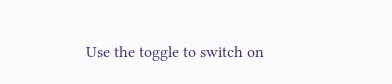Use the toggle to switch on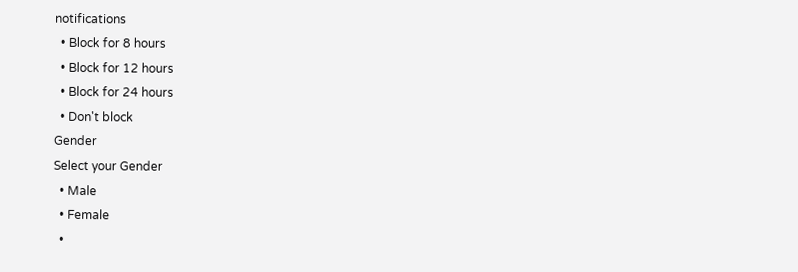notifications
  • Block for 8 hours
  • Block for 12 hours
  • Block for 24 hours
  • Don't block
Gender
Select your Gender
  • Male
  • Female
  •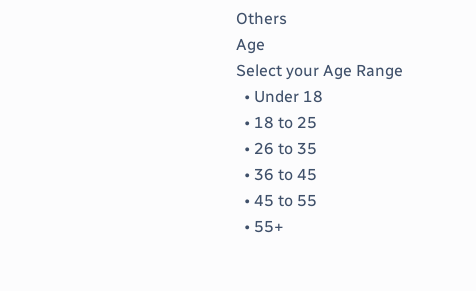Others
Age
Select your Age Range
  • Under 18
  • 18 to 25
  • 26 to 35
  • 36 to 45
  • 45 to 55
  • 55+